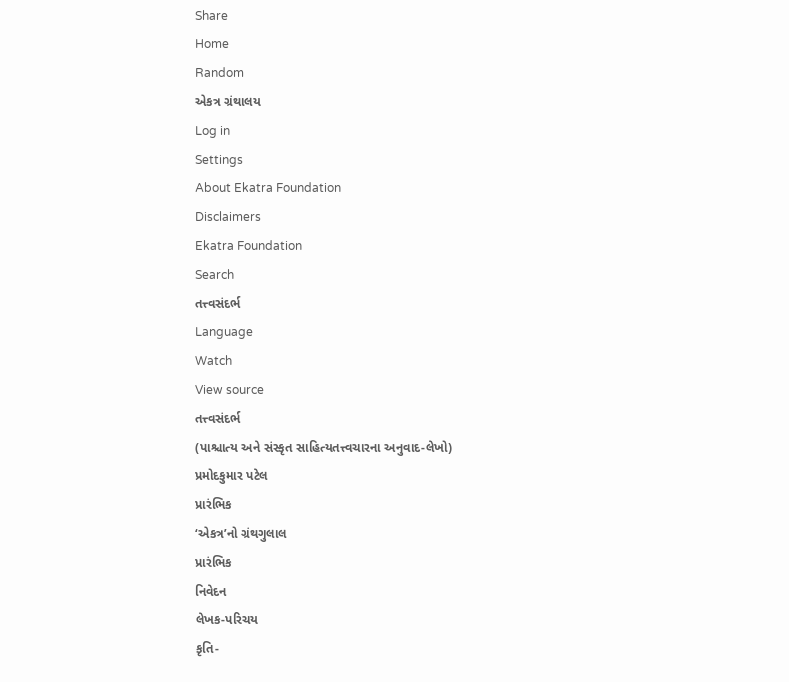Share
Home
Random
એકત્ર ગ્રંથાલય
Log in
Settings
About Ekatra Foundation
Disclaimers
Ekatra Foundation
Search
તત્ત્વસંદર્ભ
Language
Watch
View source
તત્ત્વસંદર્ભ
(પાશ્ચાત્ય અને સંસ્કૃત સાહિત્યતત્ત્વચારના અનુવાદ-લેખો)
પ્રમોદકુમાર પટેલ
પ્રારંભિક
‘એકત્ર’નો ગ્રંથગુલાલ
પ્રારંભિક
નિવેદન
લેખક-પરિચય
કૃતિ-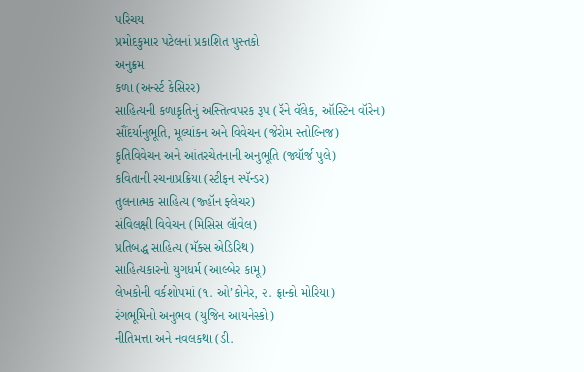પરિચય
પ્રમોદકુમાર પટેલનાં પ્રકાશિત પુસ્તકો
અનુક્રમ
કળા (અર્ન્સ્ટ કેસિરર)
સાહિત્યની કળાકૃતિનું અસ્તિત્વપરક રૂપ (રૅને વૅલેક, ઑસ્ટિન વૉરેન)
સૌંદર્યાનુભૂતિ, મૂલ્યાંકન અને વિવેચન (જેરોમ સ્તોલ્નિજ)
કૃતિવિવેચન અને આંતરચેતનાની અનુભૂતિ (જ્યૉર્જ પુલે)
કવિતાની રચનાપ્રક્રિયા (સ્ટીફન સ્પૅન્ડર)
તુલનાત્મક સાહિત્ય (જ્હૉન ફ્લેચર)
સંવિલક્ષી વિવેચન (મિસિસ લૉવેલ)
પ્રતિબદ્ધ સાહિત્ય (મૅક્સ એડિરિથ)
સાહિત્યકારનો યુગધર્મ (આલ્બેર કામૂ)
લેખકોની વર્કશોપમાં (૧. ઓ’કોનેર, ૨. ફ્રાન્કો મોરિયા)
રંગભૂમિનો અનુભવ (યુજિન આયનેસ્કો)
નીતિમત્તા અને નવલકથા (ડી.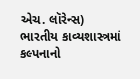એચ. લૉરેન્સ)
ભારતીય કાવ્યશાસ્ત્રમાં કલ્પનાનો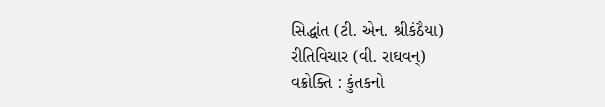સિદ્ધાંત (ટી. એન. શ્રીકંઠૈયા)
રીતિવિચાર (વી. રાઘવન્)
વક્રોક્તિ : કુંતકનો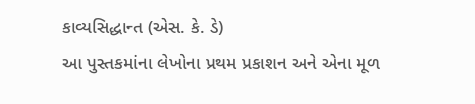કાવ્યસિદ્ધાન્ત (એસ. કે. ડે)
આ પુસ્તકમાંના લેખોના પ્રથમ પ્રકાશન અને એના મૂળ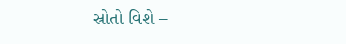સ્રોતો વિશે –